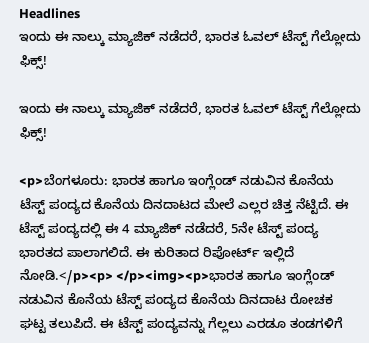Headlines
ಇಂದು ಈ ನಾಲ್ಕು ಮ್ಯಾಜಿಕ್ ನಡೆದರೆ, ಭಾರತ ಓವಲ್ ಟೆಸ್ಟ್ ಗೆಲ್ಲೋದು ಫಿಕ್ಸ್!

ಇಂದು ಈ ನಾಲ್ಕು ಮ್ಯಾಜಿಕ್ ನಡೆದರೆ, ಭಾರತ ಓವಲ್ ಟೆಸ್ಟ್ ಗೆಲ್ಲೋದು ಫಿಕ್ಸ್!

<p>ಬೆಂಗಳೂರು: ಭಾರತ ಹಾಗೂ ಇಂಗ್ಲೆಂಡ್ ನಡುವಿನ ಕೊನೆಯ ಟೆಸ್ಟ್ ಪಂದ್ಯದ ಕೊನೆಯ ದಿನದಾಟದ ಮೇಲೆ ಎಲ್ಲರ ಚಿತ್ತ ನೆಟ್ಟಿದೆ. ಈ ಟೆಸ್ಟ್ ಪಂದ್ಯದಲ್ಲಿ ಈ 4 ಮ್ಯಾಜಿಕ್ ನಡೆದರೆ, 5ನೇ ಟೆಸ್ಟ್ ಪಂದ್ಯ ಭಾರತದ ಪಾಲಾಗಲಿದೆ. ಈ ಕುರಿತಾದ ರಿಪೋರ್ಟ್ ಇಲ್ಲಿದೆ ನೋಡಿ.</p><p> </p><img><p>ಭಾರತ ಹಾಗೂ ಇಂಗ್ಲೆಂಡ್ ನಡುವಿನ ಕೊನೆಯ ಟೆಸ್ಟ್ ಪಂದ್ಯದ ಕೊನೆಯ ದಿನದಾಟ ರೋಚಕ ಘಟ್ಟ ತಲುಪಿದೆ. ಈ ಟೆಸ್ಟ್ ಪಂದ್ಯವನ್ನು ಗೆಲ್ಲಲು ಎರಡೂ ತಂಡಗಳಿಗೆ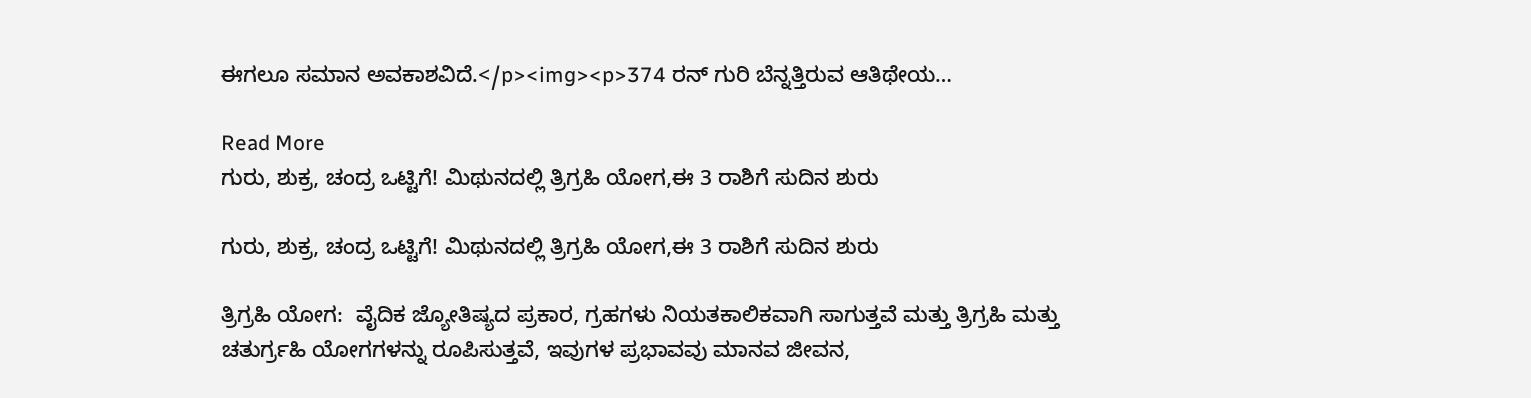ಈಗಲೂ ಸಮಾನ ಅವಕಾಶವಿದೆ.</p><img><p>374 ರನ್ ಗುರಿ ಬೆನ್ನತ್ತಿರುವ ಆತಿಥೇಯ…

Read More
ಗುರು, ಶುಕ್ರ, ಚಂದ್ರ ಒಟ್ಟಿಗೆ! ಮಿಥುನದಲ್ಲಿ ತ್ರಿಗ್ರಹಿ ಯೋಗ,ಈ 3 ರಾಶಿಗೆ ಸುದಿನ ಶುರು

ಗುರು, ಶುಕ್ರ, ಚಂದ್ರ ಒಟ್ಟಿಗೆ! ಮಿಥುನದಲ್ಲಿ ತ್ರಿಗ್ರಹಿ ಯೋಗ,ಈ 3 ರಾಶಿಗೆ ಸುದಿನ ಶುರು

ತ್ರಿಗ್ರಹಿ ಯೋಗ:  ವೈದಿಕ ಜ್ಯೋತಿಷ್ಯದ ಪ್ರಕಾರ, ಗ್ರಹಗಳು ನಿಯತಕಾಲಿಕವಾಗಿ ಸಾಗುತ್ತವೆ ಮತ್ತು ತ್ರಿಗ್ರಹಿ ಮತ್ತು ಚತುರ್ಗ್ರಹಿ ಯೋಗಗಳನ್ನು ರೂಪಿಸುತ್ತವೆ, ಇವುಗಳ ಪ್ರಭಾವವು ಮಾನವ ಜೀವನ,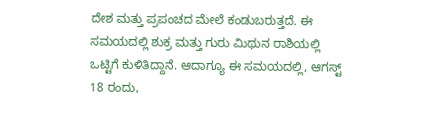ದೇಶ ಮತ್ತು ಪ್ರಪಂಚದ ಮೇಲೆ ಕಂಡುಬರುತ್ತದೆ. ಈ ಸಮಯದಲ್ಲಿ ಶುಕ್ರ ಮತ್ತು ಗುರು ಮಿಥುನ ರಾಶಿಯಲ್ಲಿ ಒಟ್ಟಿಗೆ ಕುಳಿತಿದ್ದಾನೆ. ಆದಾಗ್ಯೂ ಈ ಸಮಯದಲ್ಲಿ, ಆಗಸ್ಟ್ 18 ರಂದು,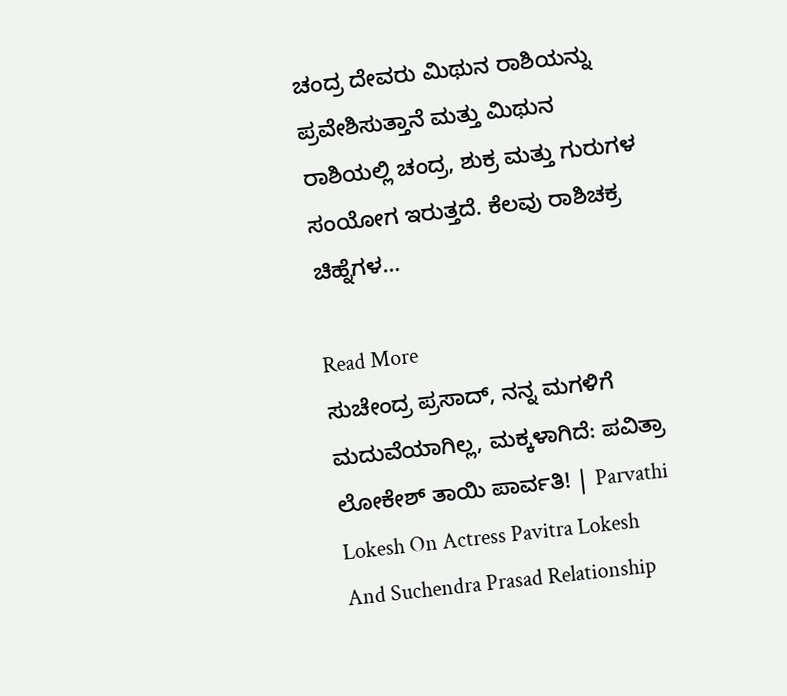ಚಂದ್ರ ದೇವರು ಮಿಥುನ ರಾಶಿಯನ್ನು ಪ್ರವೇಶಿಸುತ್ತಾನೆ ಮತ್ತು ಮಿಥುನ ರಾಶಿಯಲ್ಲಿ ಚಂದ್ರ, ಶುಕ್ರ ಮತ್ತು ಗುರುಗಳ ಸಂಯೋಗ ಇರುತ್ತದೆ. ಕೆಲವು ರಾಶಿಚಕ್ರ ಚಿಹ್ನೆಗಳ…

Read More
ಸುಚೇಂದ್ರ ಪ್ರಸಾದ್‌, ನನ್ನ ಮಗಳಿಗೆ ಮದುವೆಯಾಗಿಲ್ಲ, ಮಕ್ಕಳಾಗಿದೆ: ಪವಿತ್ರಾ ಲೋಕೇಶ್‌ ತಾಯಿ ಪಾರ್ವತಿ! | Parvathi Lokesh On Actress Pavitra Lokesh And Suchendra Prasad Relationship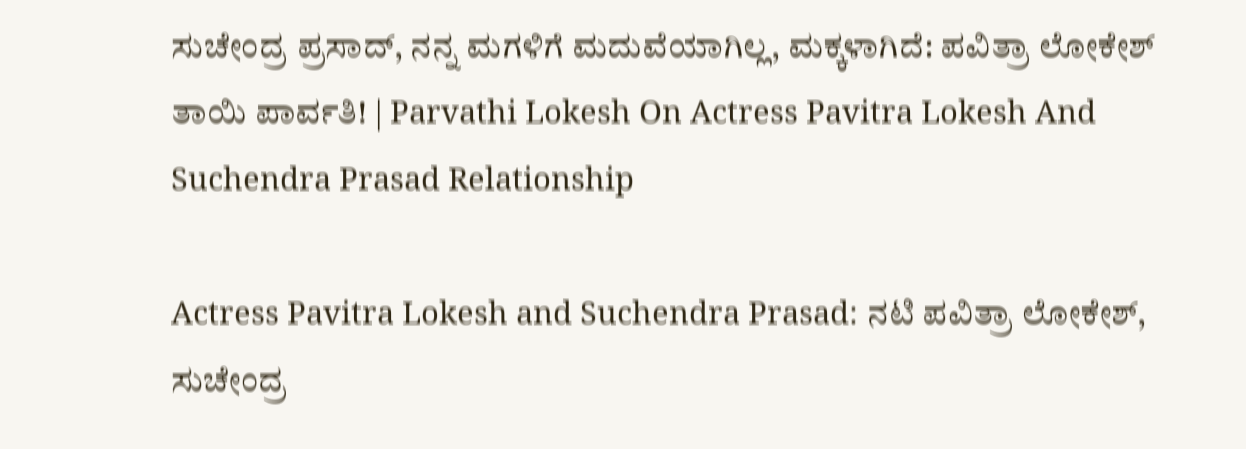ಸುಚೇಂದ್ರ ಪ್ರಸಾದ್‌, ನನ್ನ ಮಗಳಿಗೆ ಮದುವೆಯಾಗಿಲ್ಲ, ಮಕ್ಕಳಾಗಿದೆ: ಪವಿತ್ರಾ ಲೋಕೇಶ್‌ ತಾಯಿ ಪಾರ್ವತಿ! | Parvathi Lokesh On Actress Pavitra Lokesh And Suchendra Prasad Relationship

Actress Pavitra Lokesh and Suchendra Prasad: ನಟಿ ಪವಿತ್ರಾ ಲೋಕೇಶ್, ಸುಚೇಂದ್ರ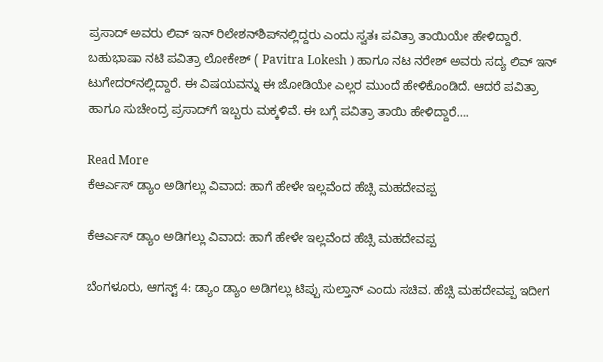ಪ್ರಸಾದ್‌ ಅವರು ಲಿವ್‌ ಇನ್‌ ರಿಲೇಶನ್‌ಶಿಪ್‌ನಲ್ಲಿದ್ದರು ಎಂದು ಸ್ವತಃ ಪವಿತ್ರಾ ತಾಯಿಯೇ ಹೇಳಿದ್ದಾರೆ. ಬಹುಭಾಷಾ ನಟಿ ಪವಿತ್ರಾ ಲೋಕೇಶ್‌ ( Pavitra Lokesh ) ಹಾಗೂ ನಟ ನರೇಶ್‌ ಅವರು ಸದ್ಯ ಲಿವ್‌ ಇನ್‌ ಟುಗೇದರ್‌ನಲ್ಲಿದ್ದಾರೆ. ಈ ವಿಷಯವನ್ನು ಈ ಜೋಡಿಯೇ ಎಲ್ಲರ ಮುಂದೆ ಹೇಳಿಕೊಂಡಿದೆ. ಆದರೆ ಪವಿತ್ರಾ ಹಾಗೂ ಸುಚೇಂದ್ರ ಪ್ರಸಾದ್‌ಗೆ ಇಬ್ಬರು ಮಕ್ಕಳಿವೆ. ಈ ಬಗ್ಗೆ ಪವಿತ್ರಾ ತಾಯಿ ಹೇಳಿದ್ದಾರೆ….

Read More
ಕೆಆರ್ಎಸ್ ಡ್ಯಾಂ ಅಡಿಗಲ್ಲು ವಿವಾದ: ಹಾಗೆ ಹೇಳೇ ಇಲ್ಲವೆಂದ ಹೆಚ್ಸಿ ಮಹದೇವಪ್ಪ

ಕೆಆರ್ಎಸ್ ಡ್ಯಾಂ ಅಡಿಗಲ್ಲು ವಿವಾದ: ಹಾಗೆ ಹೇಳೇ ಇಲ್ಲವೆಂದ ಹೆಚ್ಸಿ ಮಹದೇವಪ್ಪ

ಬೆಂಗಳೂರು, ಆಗಸ್ಟ್ 4: ಡ್ಯಾಂ ಡ್ಯಾಂ ಅಡಿಗಲ್ಲು ಟಿಪ್ಪು ಸುಲ್ತಾನ್ ಎಂದು ಸಚಿವ. ಹೆಚ್ಸಿ ಮಹದೇವಪ್ಪ ಇದೀಗ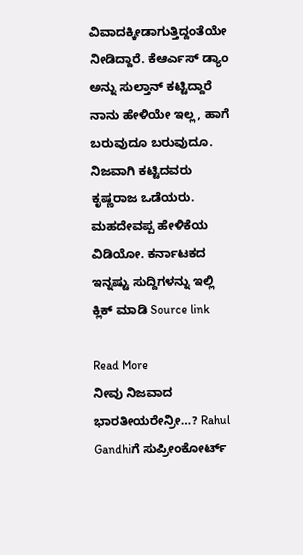ವಿವಾದಕ್ಕೀಡಾಗುತ್ತಿದ್ದಂತೆಯೇ ನೀಡಿದ್ದಾರೆ. ಕೆಆರ್ಎಸ್ ಡ್ಯಾಂ ಅನ್ನು ಸುಲ್ತಾನ್ ಕಟ್ಟಿದ್ದಾರೆ ನಾನು ಹೇಳಿಯೇ ಇಲ್ಲ, ಹಾಗೆ ಬರುವುದೂ ಬರುವುದೂ. ನಿಜವಾಗಿ ಕಟ್ಟಿದವರು ಕೃಷ್ಣರಾಜ ಒಡೆಯರು. ಮಹದೇವಪ್ಪ ಹೇಳಿಕೆಯ ವಿಡಿಯೋ. ಕರ್ನಾಟಕದ ಇನ್ನಷ್ಟು ಸುದ್ದಿಗಳನ್ನು ಇಲ್ಲಿ ಕ್ಲಿಕ್ ಮಾಡಿ Source link

Read More
ನೀವು ನಿಜವಾದ ಭಾರತೀಯರೇನ್ರೀ…? Rahul Gandhiಗೆ ಸುಪ್ರೀಂಕೋರ್ಟ್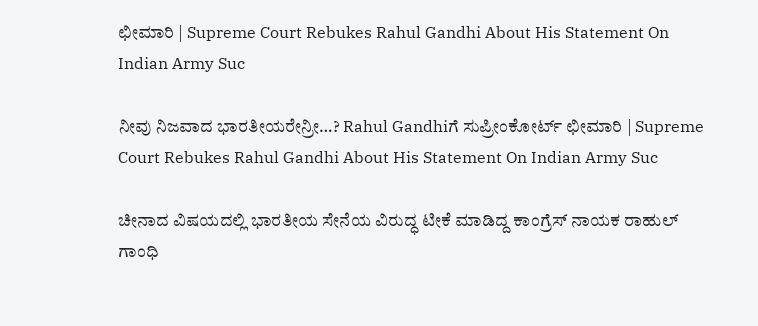ಛೀಮಾರಿ | Supreme Court Rebukes Rahul Gandhi About His Statement On Indian Army Suc

ನೀವು ನಿಜವಾದ ಭಾರತೀಯರೇನ್ರೀ…? Rahul Gandhiಗೆ ಸುಪ್ರೀಂಕೋರ್ಟ್ ಛೀಮಾರಿ | Supreme Court Rebukes Rahul Gandhi About His Statement On Indian Army Suc

ಚೀನಾದ ವಿಷಯದಲ್ಲಿ ಭಾರತೀಯ ಸೇನೆಯ ವಿರುದ್ಧ ಟೀಕೆ ಮಾಡಿದ್ದ ಕಾಂಗ್ರೆಸ್ ನಾಯಕ ರಾಹುಲ್ ಗಾಂಧಿ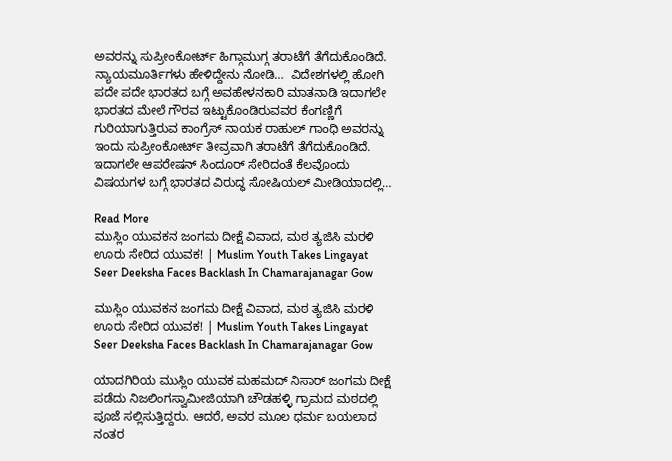ಅವರನ್ನು ಸುಪ್ರೀಂಕೋರ್ಟ್ ಹಿಗ್ಗಾಮುಗ್ಗ ತರಾಟೆಗೆ ತೆಗೆದುಕೊಂಡಿದೆ. ನ್ಯಾಯಮೂರ್ತಿಗಳು ಹೇಳಿದ್ದೇನು ನೋಡಿ…  ವಿದೇಶಗಳಲ್ಲಿ ಹೋಗಿ ಪದೇ ಪದೇ ಭಾರತದ ಬಗ್ಗೆ ಅವಹೇಳನಕಾರಿ ಮಾತನಾಡಿ ಇದಾಗಲೇ ಭಾರತದ ಮೇಲೆ ಗೌರವ ಇಟ್ಟುಕೊಂಡಿರುವವರ ಕೆಂಗಣ್ಣಿಗೆ ಗುರಿಯಾಗುತ್ತಿರುವ ಕಾಂಗ್ರೆಸ್ ನಾಯಕ ರಾಹುಲ್ ಗಾಂಧಿ ಅವರನ್ನು ಇಂದು ಸುಪ್ರೀಂಕೋರ್ಟ್ ತೀವ್ರವಾಗಿ ತರಾಟೆಗೆ ತೆಗೆದುಕೊಂಡಿದೆ. ಇದಾಗಲೇ ಆಪರೇಷನ್ ಸಿಂದೂರ್ ಸೇರಿದಂತೆ ಕೆಲವೊಂದು ವಿಷಯಗಳ ಬಗ್ಗೆ ಭಾರತದ ವಿರುದ್ಧ ಸೋಷಿಯಲ್ ಮೀಡಿಯಾದಲ್ಲಿ…

Read More
ಮುಸ್ಲಿಂ ಯುವಕನ ಜಂಗಮ ದೀಕ್ಷೆ ವಿವಾದ, ಮಠ ತ್ಯಜಿಸಿ ಮರಳಿ ಊರು ಸೇರಿದ ಯುವಕ! | Muslim Youth Takes Lingayat Seer Deeksha Faces Backlash In Chamarajanagar Gow

ಮುಸ್ಲಿಂ ಯುವಕನ ಜಂಗಮ ದೀಕ್ಷೆ ವಿವಾದ, ಮಠ ತ್ಯಜಿಸಿ ಮರಳಿ ಊರು ಸೇರಿದ ಯುವಕ! | Muslim Youth Takes Lingayat Seer Deeksha Faces Backlash In Chamarajanagar Gow

ಯಾದಗಿರಿಯ ಮುಸ್ಲಿಂ ಯುವಕ ಮಹಮದ್ ನಿಸಾರ್ ಜಂಗಮ ದೀಕ್ಷೆ ಪಡೆದು ನಿಜಲಿಂಗಸ್ವಾಮೀಜಿಯಾಗಿ ಚೌಡಹಳ್ಳಿ ಗ್ರಾಮದ ಮಠದಲ್ಲಿ ಪೂಜೆ ಸಲ್ಲಿಸುತ್ತಿದ್ದರು. ಆದರೆ, ಅವರ ಮೂಲ ಧರ್ಮ ಬಯಲಾದ ನಂತರ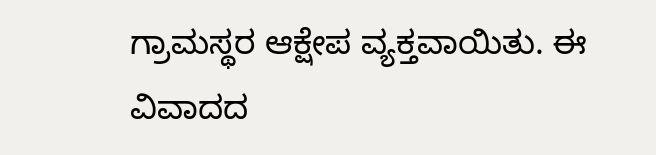ಗ್ರಾಮಸ್ಥರ ಆಕ್ಷೇಪ ವ್ಯಕ್ತವಾಯಿತು. ಈ ವಿವಾದದ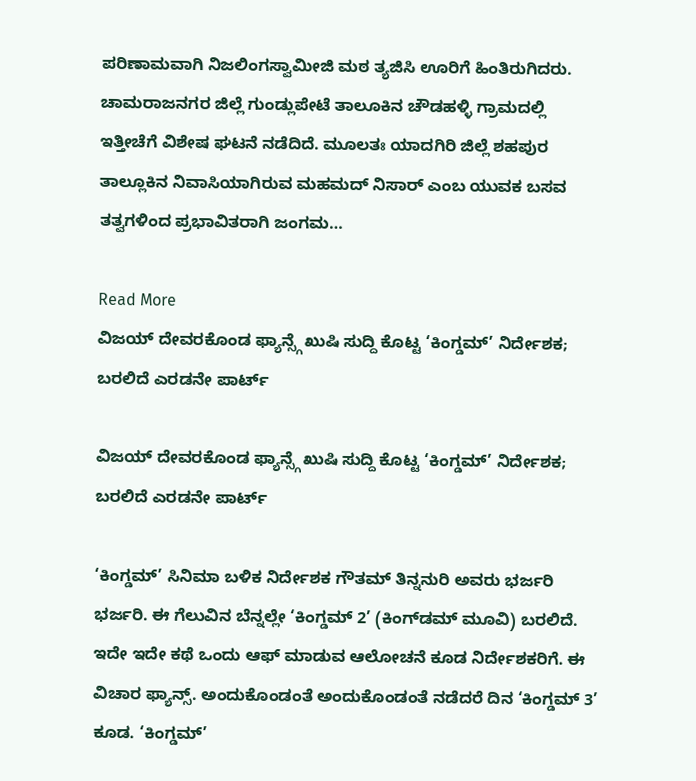ಪರಿಣಾಮವಾಗಿ ನಿಜಲಿಂಗಸ್ವಾಮೀಜಿ ಮಠ ತ್ಯಜಿಸಿ ಊರಿಗೆ ಹಿಂತಿರುಗಿದರು. ಚಾಮರಾಜನಗರ ಜಿಲ್ಲೆ ಗುಂಡ್ಲುಪೇಟೆ ತಾಲೂಕಿನ ಚೌಡಹಳ್ಳಿ ಗ್ರಾಮದಲ್ಲಿ ಇತ್ತೀಚೆಗೆ ವಿಶೇಷ ಘಟನೆ ನಡೆದಿದೆ. ಮೂಲತಃ ಯಾದಗಿರಿ ಜಿಲ್ಲೆ ಶಹಪುರ ತಾಲ್ಲೂಕಿನ ನಿವಾಸಿಯಾಗಿರುವ ಮಹಮದ್ ನಿಸಾರ್ ಎಂಬ ಯುವಕ ಬಸವ ತತ್ವಗಳಿಂದ ಪ್ರಭಾವಿತರಾಗಿ ಜಂಗಮ…

Read More
ವಿಜಯ್ ದೇವರಕೊಂಡ ಫ್ಯಾನ್ಸ್ಗೆ ಖುಷಿ ಸುದ್ದಿ ಕೊಟ್ಟ ‘ಕಿಂಗ್ಡಮ್’ ನಿರ್ದೇಶಕ; ಬರಲಿದೆ ಎರಡನೇ ಪಾರ್ಟ್

ವಿಜಯ್ ದೇವರಕೊಂಡ ಫ್ಯಾನ್ಸ್ಗೆ ಖುಷಿ ಸುದ್ದಿ ಕೊಟ್ಟ ‘ಕಿಂಗ್ಡಮ್’ ನಿರ್ದೇಶಕ; ಬರಲಿದೆ ಎರಡನೇ ಪಾರ್ಟ್

‘ಕಿಂಗ್ಡಮ್’ ಸಿನಿಮಾ ಬಳಿಕ ನಿರ್ದೇಶಕ ಗೌತಮ್ ತಿನ್ನನುರಿ ಅವರು ಭರ್ಜರಿ ಭರ್ಜರಿ. ಈ ಗೆಲುವಿನ ಬೆನ್ನಲ್ಲೇ ‘ಕಿಂಗ್ಡಮ್ 2’ (ಕಿಂಗ್‌ಡಮ್ ಮೂವಿ) ಬರಲಿದೆ. ಇದೇ ಇದೇ ಕಥೆ ಒಂದು ಆಫ್ ಮಾಡುವ ಆಲೋಚನೆ ಕೂಡ ನಿರ್ದೇಶಕರಿಗೆ. ಈ ವಿಚಾರ ಫ್ಯಾನ್ಸ್. ಅಂದುಕೊಂಡಂತೆ ಅಂದುಕೊಂಡಂತೆ ನಡೆದರೆ ದಿನ ‘ಕಿಂಗ್ಡಮ್ 3’ ಕೂಡ. ‘ಕಿಂಗ್ಡಮ್’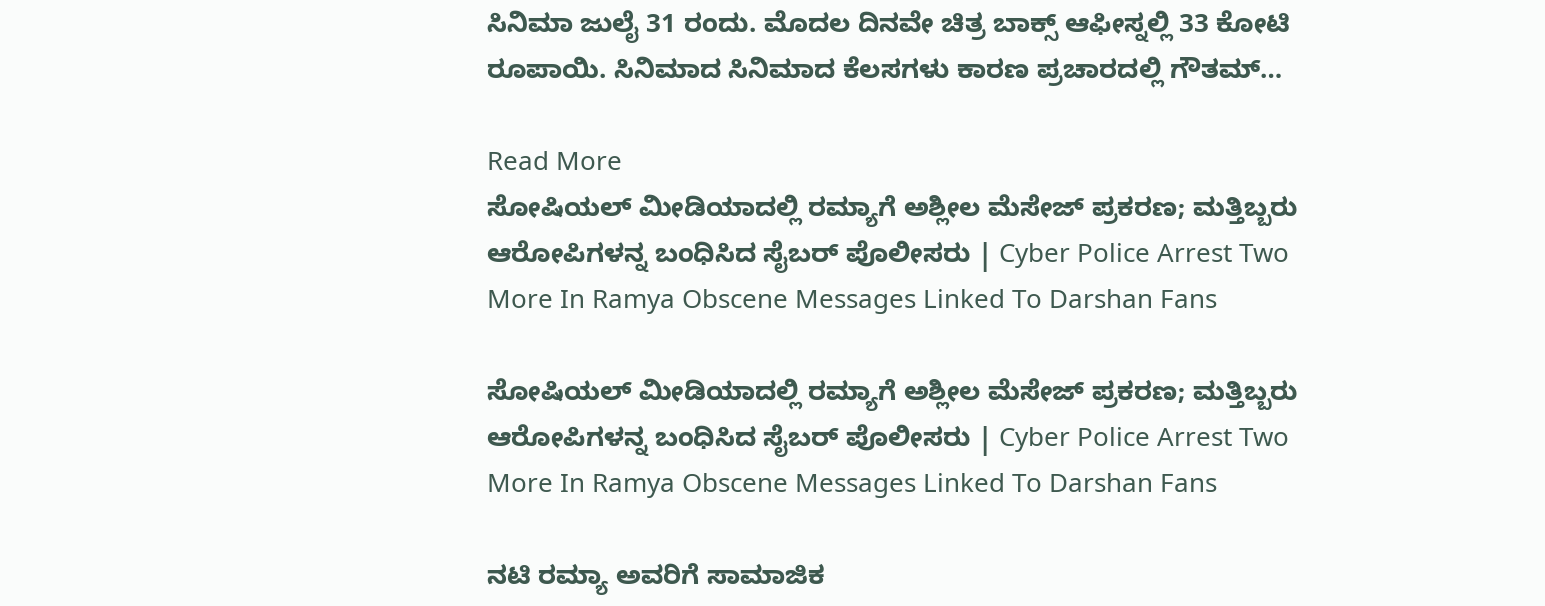ಸಿನಿಮಾ ಜುಲೈ 31 ರಂದು. ಮೊದಲ ದಿನವೇ ಚಿತ್ರ ಬಾಕ್ಸ್ ಆಫೀಸ್ನಲ್ಲಿ 33 ಕೋಟಿ ರೂಪಾಯಿ. ಸಿನಿಮಾದ ಸಿನಿಮಾದ ಕೆಲಸಗಳು ಕಾರಣ ಪ್ರಚಾರದಲ್ಲಿ ಗೌತಮ್…

Read More
ಸೋಷಿಯಲ್ ಮೀಡಿಯಾದಲ್ಲಿ ರಮ್ಯಾಗೆ ಅಶ್ಲೀಲ ಮೆಸೇಜ್ ಪ್ರಕರಣ; ಮತ್ತಿಬ್ಬರು ಆರೋಪಿಗಳನ್ನ ಬಂಧಿಸಿದ ಸೈಬರ್ ಪೊಲೀಸರು | Cyber Police Arrest Two More In Ramya Obscene Messages Linked To Darshan Fans

ಸೋಷಿಯಲ್ ಮೀಡಿಯಾದಲ್ಲಿ ರಮ್ಯಾಗೆ ಅಶ್ಲೀಲ ಮೆಸೇಜ್ ಪ್ರಕರಣ; ಮತ್ತಿಬ್ಬರು ಆರೋಪಿಗಳನ್ನ ಬಂಧಿಸಿದ ಸೈಬರ್ ಪೊಲೀಸರು | Cyber Police Arrest Two More In Ramya Obscene Messages Linked To Darshan Fans

ನಟಿ ರಮ್ಯಾ ಅವರಿಗೆ ಸಾಮಾಜಿಕ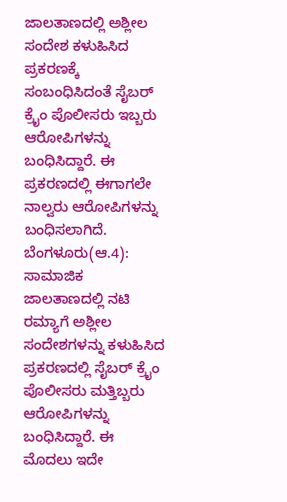ಜಾಲತಾಣದಲ್ಲಿ ಅಶ್ಲೀಲ ಸಂದೇಶ ಕಳುಹಿಸಿದ ಪ್ರಕರಣಕ್ಕೆ ಸಂಬಂಧಿಸಿದಂತೆ ಸೈಬರ್ ಕ್ರೈಂ ಪೊಲೀಸರು ಇಬ್ಬರು ಆರೋಪಿಗಳನ್ನು ಬಂಧಿಸಿದ್ದಾರೆ. ಈ ಪ್ರಕರಣದಲ್ಲಿ ಈಗಾಗಲೇ ನಾಲ್ವರು ಆರೋಪಿಗಳನ್ನು ಬಂಧಿಸಲಾಗಿದೆ.  ಬೆಂಗಳೂರು(ಆ.4): ಸಾಮಾಜಿಕ ಜಾಲತಾಣದಲ್ಲಿ ನಟಿ ರಮ್ಯಾಗೆ ಅಶ್ಲೀಲ ಸಂದೇಶಗಳನ್ನು ಕಳುಹಿಸಿದ ಪ್ರಕರಣದಲ್ಲಿ ಸೈಬರ್ ಕ್ರೈಂ ಪೊಲೀಸರು ಮತ್ತಿಬ್ಬರು ಆರೋಪಿಗಳನ್ನು ಬಂಧಿಸಿದ್ದಾರೆ. ಈ ಮೊದಲು ಇದೇ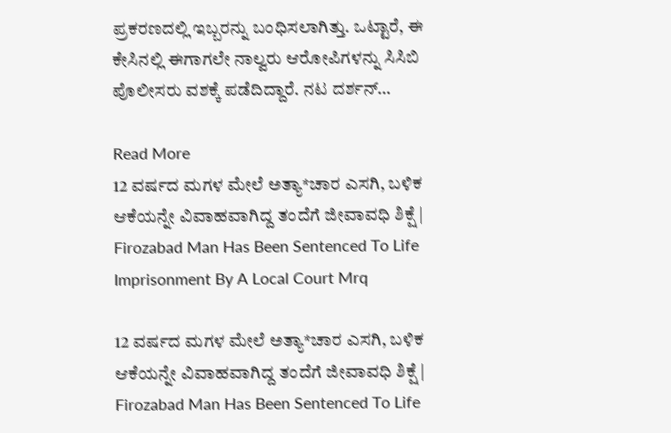ಪ್ರಕರಣದಲ್ಲಿ ಇಬ್ಬರನ್ನು ಬಂಧಿಸಲಾಗಿತ್ತು. ಒಟ್ಟಾರೆ, ಈ ಕೇಸಿನಲ್ಲಿ ಈಗಾಗಲೇ ನಾಲ್ವರು ಆರೋಪಿಗಳನ್ನು ಸಿಸಿಬಿ ಪೊಲೀಸರು ವಶಕ್ಕೆ ಪಡೆದಿದ್ದಾರೆ. ನಟ ದರ್ಶನ್…

Read More
12 ವರ್ಷದ ಮಗಳ ಮೇಲೆ ಅತ್ಯಾ*ಚಾರ ಎಸಗಿ, ಬಳಿಕ ಆಕೆಯನ್ನೇ ವಿವಾಹವಾಗಿದ್ದ ತಂದೆಗೆ ಜೀವಾವಧಿ ಶಿಕ್ಷೆ | Firozabad Man Has Been Sentenced To Life Imprisonment By A Local Court Mrq

12 ವರ್ಷದ ಮಗಳ ಮೇಲೆ ಅತ್ಯಾ*ಚಾರ ಎಸಗಿ, ಬಳಿಕ ಆಕೆಯನ್ನೇ ವಿವಾಹವಾಗಿದ್ದ ತಂದೆಗೆ ಜೀವಾವಧಿ ಶಿಕ್ಷೆ | Firozabad Man Has Been Sentenced To Life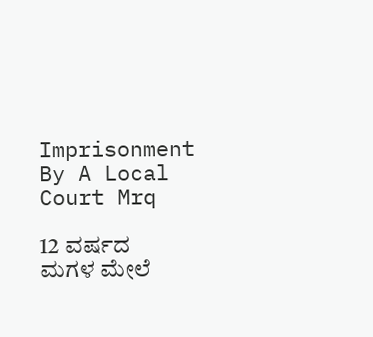Imprisonment By A Local Court Mrq

12 ವರ್ಷದ ಮಗಳ ಮೇಲೆ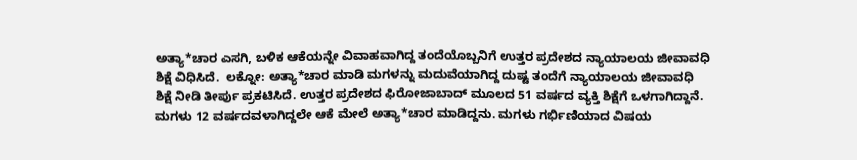ಅತ್ಯಾ*ಚಾರ ಎಸಗಿ, ಬಳಿಕ ಆಕೆಯನ್ನೇ ವಿವಾಹವಾಗಿದ್ದ ತಂದೆಯೊಬ್ಬನಿಗೆ ಉತ್ತರ ಪ್ರದೇಶದ ನ್ಯಾಯಾಲಯ ಜೀವಾವಧಿ ಶಿಕ್ಷೆ ವಿಧಿಸಿದೆ.  ಲಕ್ನೋ: ಅತ್ಯಾ*ಚಾರ ಮಾಡಿ ಮಗಳನ್ನು ಮದುವೆಯಾಗಿದ್ದ ದುಷ್ಟ ತಂದೆಗೆ ನ್ಯಾಯಾಲಯ ಜೀವಾವಧಿ ಶಿಕ್ಷೆ ನೀಡಿ ತೀರ್ಪು ಪ್ರಕಟಿಸಿದೆ. ಉತ್ತರ ಪ್ರದೇಶದ ಫಿರೋಜಾಬಾದ್ ಮೂಲದ 51 ವರ್ಷದ ವ್ಯಕ್ತಿ ಶಿಕ್ಷೆಗೆ ಒಳಗಾಗಿದ್ದಾನೆ. ಮಗಳು 12 ವರ್ಷದವಳಾಗಿದ್ದಲೇ ಆಕೆ ಮೇಲೆ ಅತ್ಯಾ*ಚಾರ ಮಾಡಿದ್ದನು. ಮಗಳು ಗರ್ಭಿಣಿಯಾದ ವಿಷಯ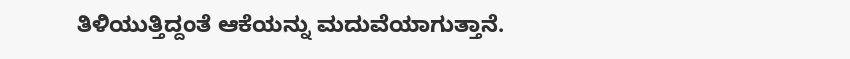ತಿಳಿಯುತ್ತಿದ್ದಂತೆ ಆಕೆಯನ್ನು ಮದುವೆಯಾಗುತ್ತಾನೆ.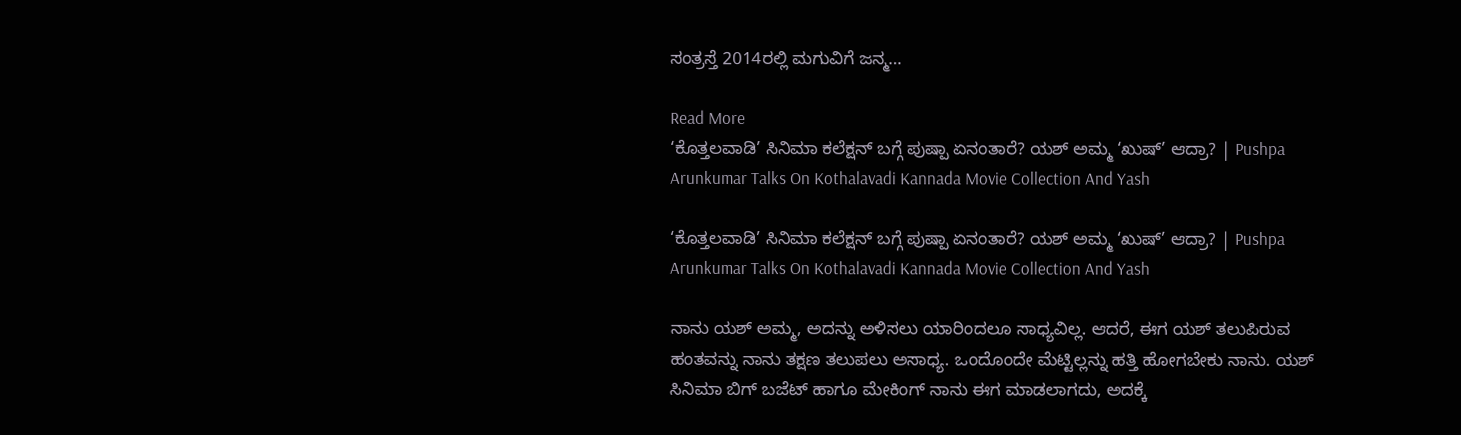ಸಂತ್ರಸ್ತೆ 2014ರಲ್ಲಿ ಮಗುವಿಗೆ ಜನ್ಮ…

Read More
‘ಕೊತ್ತಲವಾಡಿ’ ಸಿನಿಮಾ ಕಲೆಕ್ಷನ್ ಬಗ್ಗೆ ಪುಷ್ಪಾ ಏನಂತಾರೆ? ಯಶ್ ಅಮ್ಮ ‘ಖುಷ್’ ಆದ್ರಾ? | Pushpa Arunkumar Talks On Kothalavadi Kannada Movie Collection And Yash

‘ಕೊತ್ತಲವಾಡಿ’ ಸಿನಿಮಾ ಕಲೆಕ್ಷನ್ ಬಗ್ಗೆ ಪುಷ್ಪಾ ಏನಂತಾರೆ? ಯಶ್ ಅಮ್ಮ ‘ಖುಷ್’ ಆದ್ರಾ? | Pushpa Arunkumar Talks On Kothalavadi Kannada Movie Collection And Yash

ನಾನು ಯಶ್ ಅಮ್ಮ, ಅದನ್ನು ಅಳಿಸಲು ಯಾರಿಂದಲೂ ಸಾಧ್ಯವಿಲ್ಲ. ಆದರೆ, ಈಗ ಯಶ್ ತಲುಪಿರುವ ಹಂತವನ್ನು ನಾನು ತಕ್ಷಣ ತಲುಪಲು ಅಸಾಧ್ಯ. ಒಂದೊಂದೇ ಮೆಟ್ಟಿಲ್ಲನ್ನು ಹತ್ತಿ ಹೋಗಬೇಕು ನಾನು. ಯಶ್ ಸಿನಿಮಾ ಬಿಗ್ ಬಜೆಟ್ ಹಾಗೂ ಮೇಕಿಂಗ್ ನಾನು ಈಗ ಮಾಡಲಾಗದು, ಅದಕ್ಕೆ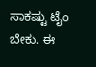ಸಾಕಷ್ಟು ಟೈಂ ಬೇಕು. ಈ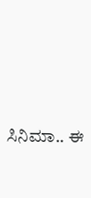ಸಿನಿಮಾ.. ಈ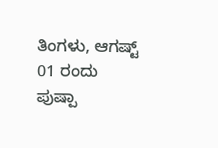ತಿಂಗಳು, ಆಗಷ್ಟ್ 01 ರಂದು ಪುಷ್ಪಾ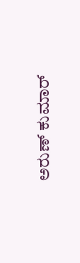ಅರುಣ್‌ ಕುಮಾರ್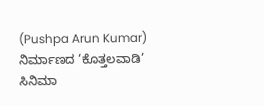(Pushpa Arun Kumar) ನಿರ್ಮಾಣದ ‘ಕೊತ್ತಲವಾಡಿ’ ಸಿನಿಮಾ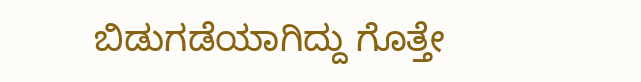ಬಿಡುಗಡೆಯಾಗಿದ್ದು ಗೊತ್ತೇ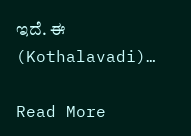ಇದೆ. ಈ (Kothalavadi)…

Read More